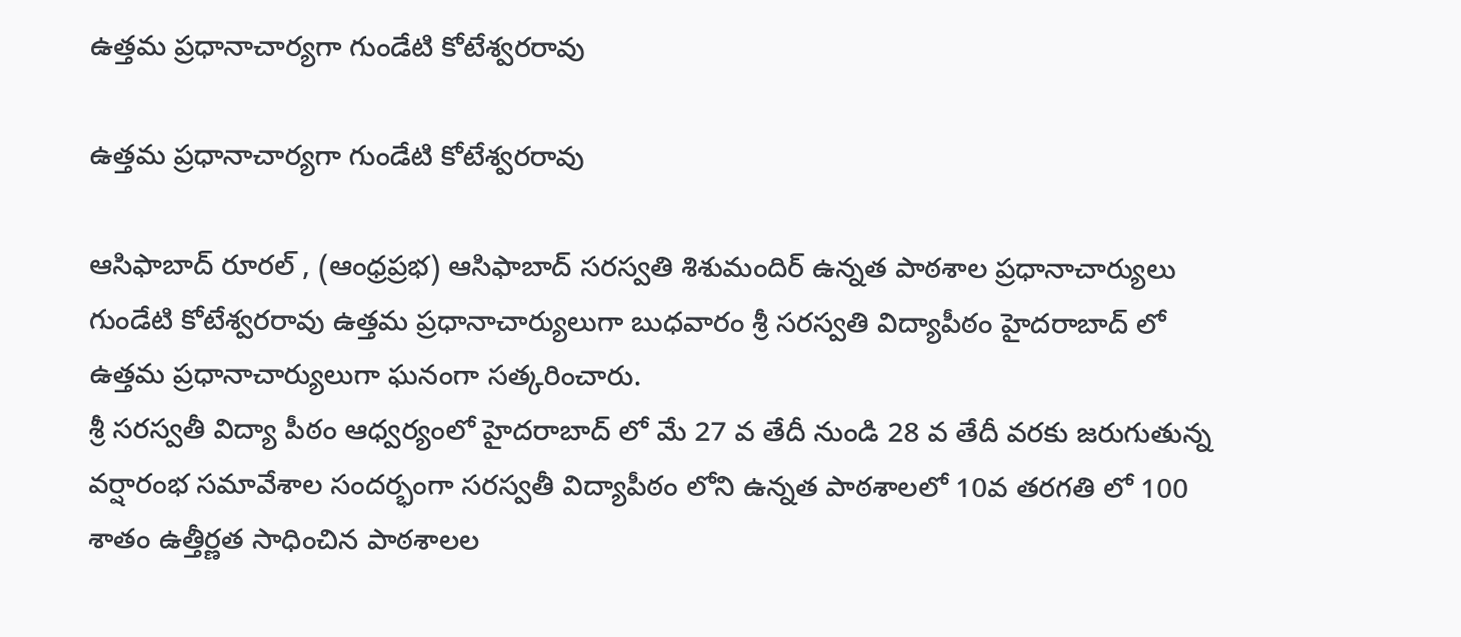ఉత్తమ ప్రధానాచార్యగా గుండేటి కోటేశ్వరరావు

ఉత్తమ ప్రధానాచార్యగా గుండేటి కోటేశ్వరరావు

ఆసిఫాబాద్ రూరల్ , (ఆంధ్రప్రభ) ఆసిఫాబాద్ సరస్వతి శిశుమందిర్ ఉన్నత పాఠశాల ప్రధానాచార్యులు గుండేటి కోటేశ్వరరావు ఉత్తమ ప్రధానాచార్యులుగా బుధవారం శ్రీ సరస్వతి విద్యాపీఠం హైదరాబాద్ లో ఉత్తమ ప్రధానాచార్యులుగా ఘనంగా సత్కరించారు.
శ్రీ సరస్వతీ విద్యా పీఠం ఆధ్వర్యంలో హైదరాబాద్ లో మే 27 వ తేదీ నుండి 28 వ తేదీ వరకు జరుగుతున్న వర్షారంభ సమావేశాల సందర్భంగా సరస్వతీ విద్యాపీఠం లోని ఉన్నత పాఠశాలలో 10వ తరగతి లో 100 శాతం ఉత్తీర్ణత సాధించిన పాఠశాలల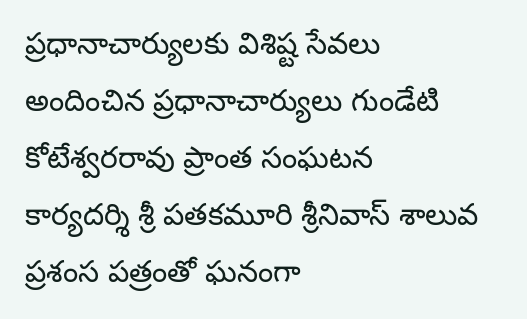ప్రధానాచార్యులకు విశిష్ట సేవలు అందించిన ప్రధానాచార్యులు గుండేటి కోటేశ్వరరావు ప్రాంత సంఘటన కార్యదర్శి శ్రీ పతకమూరి శ్రీనివాస్ శాలువ ప్రశంస పత్రంతో ఘనంగా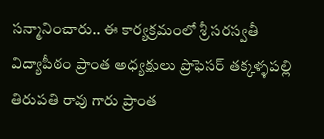సన్మానించారు.. ఈ కార్యక్రమంలో శ్రీ సరస్వతీ విద్యాపీఠం ప్రాంత అధ్యక్షులు ప్రొఫెసర్ తక్కళ్ళపల్లి తిరుపతి రావు గారు ప్రాంత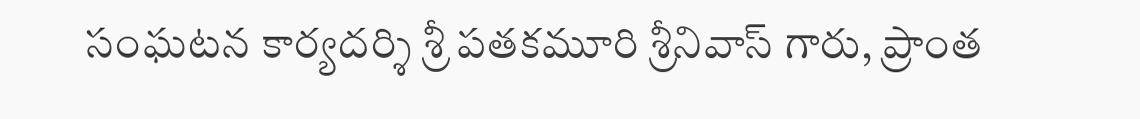సంఘటన కార్యదర్శి శ్రీ పతకమూరి శ్రీనివాస్ గారు, ప్రాంత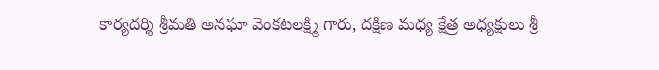కార్యదర్శి శ్రీమతి అనఘా వెంకటలక్ష్మి గారు, దక్షిణ మధ్య క్షేత్ర అధ్యక్షులు శ్రీ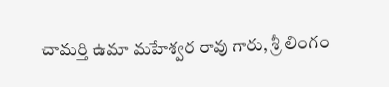చామర్తి ఉమా మహేశ్వర రావు గారు, శ్రీ లింగం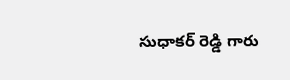సుధాకర్ రెడ్డి గారు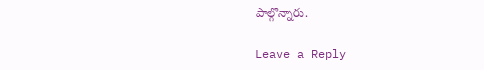పాల్గొన్నారు.

Leave a Reply